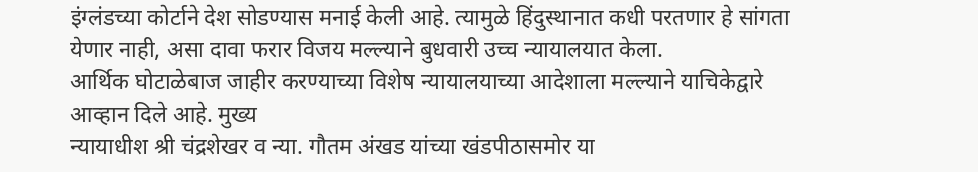इंग्लंडच्या कोर्टाने देश सोडण्यास मनाई केली आहे. त्यामुळे हिंदुस्थानात कधी परतणार हे सांगता येणार नाही, असा दावा फरार विजय मल्ल्याने बुधवारी उच्च न्यायालयात केला.
आर्थिक घोटाळेबाज जाहीर करण्याच्या विशेष न्यायालयाच्या आदेशाला मल्ल्याने याचिकेद्वारे आव्हान दिले आहे. मुख्य
न्यायाधीश श्री चंद्रशेखर व न्या. गौतम अंखड यांच्या खंडपीठासमोर या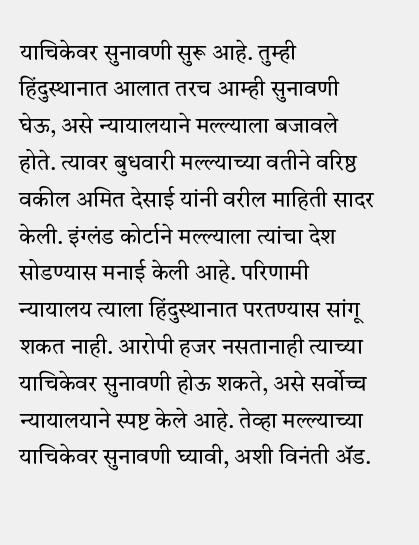याचिकेवर सुनावणी सुरू आहे. तुम्ही हिंदुस्थानात आलात तरच आम्ही सुनावणी घेऊ, असे न्यायालयाने मल्ल्याला बजावले होते. त्यावर बुधवारी मल्ल्याच्या वतीने वरिष्ठ वकील अमित देसाई यांनी वरील माहिती सादर केली. इंग्लंड कोर्टाने मल्ल्याला त्यांचा देश सोडण्यास मनाई केली आहे. परिणामी न्यायालय त्याला हिंदुस्थानात परतण्यास सांगू शकत नाही. आरोपी हजर नसतानाही त्याच्या याचिकेवर सुनावणी होऊ शकते, असे सर्वोच्च न्यायालयाने स्पष्ट केले आहे. तेव्हा मल्ल्याच्या याचिकेवर सुनावणी घ्यावी, अशी विनंती ॲड.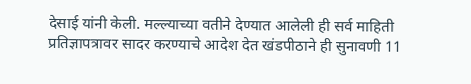देसाई यांनी केली. मल्ल्याच्या वतीने देण्यात आलेली ही सर्व माहिती प्रतिज्ञापत्रावर सादर करण्याचे आदेश देत खंडपीठाने ही सुनावणी 11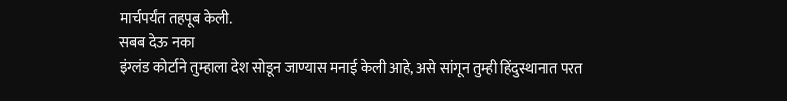मार्चपर्यंत तहपूब केली.
सबब देऊ नका
इंग्लंड कोर्टाने तुम्हाला देश सोडून जाण्यास मनाई केली आहे, असे सांगून तुम्ही हिंदुस्थानात परत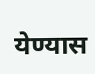येण्यास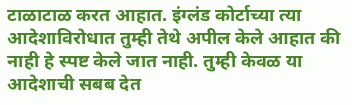टाळाटाळ करत आहात. इंग्लंड कोर्टाच्या त्या आदेशाविरोधात तुम्ही तेथे अपील केले आहात की नाही हे स्पष्ट केले जात नाही. तुम्ही केवळ या आदेशाची सबब देत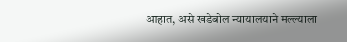आहात, असे खडेबोल न्यायालयाने मल्ल्याला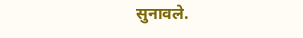सुनावले.